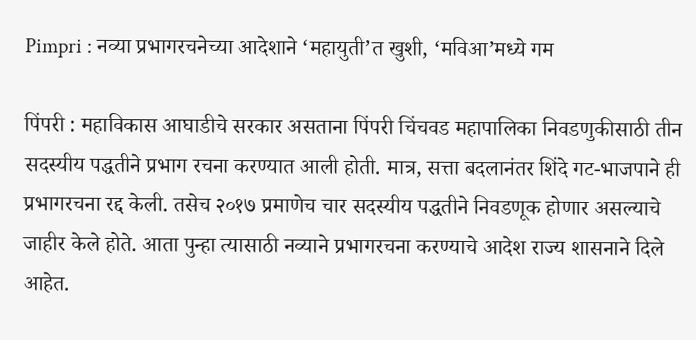Pimpri : नव्या प्रभागरचनेच्या आदेशाने ‘महायुती’त खुशी, ‘मविआ’मध्ये गम

पिंपरी : महाविकास आघाडीचे सरकार असताना पिंपरी चिंचवड महापालिका निवडणुकीसाठी तीन सदस्यीय पद्धतीने प्रभाग रचना करण्यात आली होती. मात्र, सत्ता बदलानंतर शिंदे गट-भाजपाने ही प्रभागरचना रद्द केली. तसेच २०१७ प्रमाणेच चार सदस्यीय पद्धतीने निवडणूक होणार असल्याचे जाहीर केले होते. आता पुन्हा त्यासाठी नव्याने प्रभागरचना करण्याचे आदेश राज्य शासनाने दिले आहेत.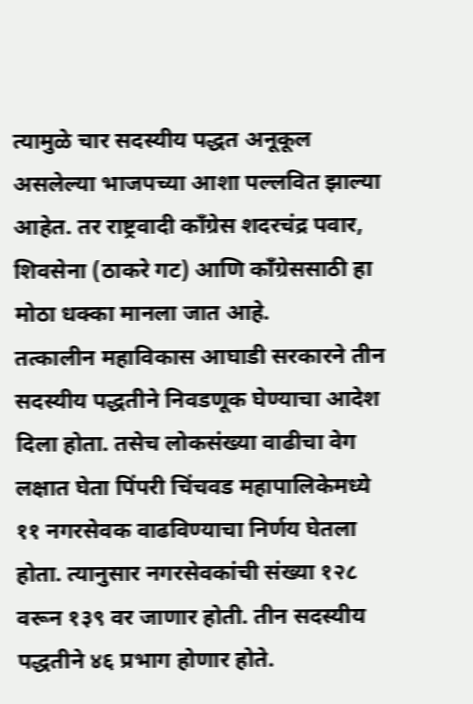त्यामुळे चार सदस्यीय पद्धत अनूकूल असलेल्या भाजपच्या आशा पल्लवित झाल्या आहेत. तर राष्ट्रवादी काँग्रेस शदरचंद्र पवार, शिवसेना (ठाकरे गट) आणि काँग्रेससाठी हा मोठा धक्का मानला जात आहे.
तत्कालीन महाविकास आघाडी सरकारने तीन सदस्यीय पद्धतीने निवडणूक घेण्याचा आदेश दिला होता. तसेच लोकसंख्या वाढीचा वेग लक्षात घेता पिंपरी चिंचवड महापालिकेमध्ये ११ नगरसेवक वाढविण्याचा निर्णय घेतला होता. त्यानुसार नगरसेवकांची संख्या १२८ वरून १३९ वर जाणार होती. तीन सदस्यीय पद्धतीने ४६ प्रभाग होणार होते.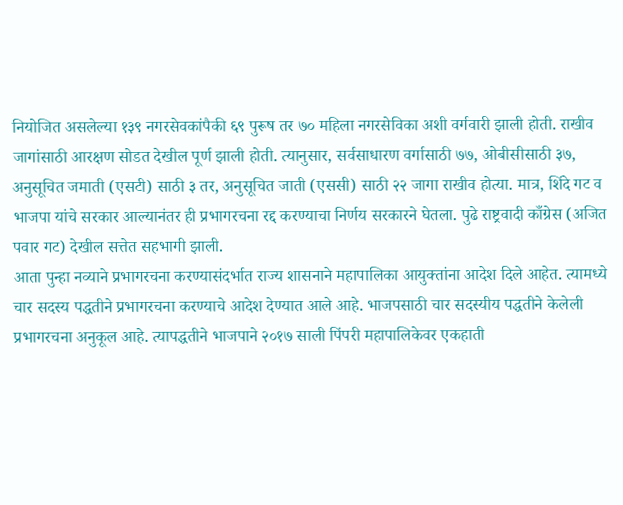नियोजित असलेल्या १३९ नगरसेवकांपैकी ६९ पुरूष तर ७० महिला नगरसेविका अशी वर्गवारी झाली होती. राखीव जागांसाठी आरक्षण सोडत देखील पूर्ण झाली होती. त्यानुसार, सर्वसाधारण वर्गासाठी ७७, ओबीसीसाठी ३७, अनुसूचित जमाती (एसटी) साठी ३ तर, अनुसूचित जाती (एससी) साठी २२ जागा राखीव होत्या. मात्र, शिंदे गट व भाजपा यांचे सरकार आल्यानंतर ही प्रभागरचना रद्द करण्याचा निर्णय सरकारने घेतला. पुढे राष्ट्रवादी काँग्रेस (अजित पवार गट) देखील सत्तेत सहभागी झाली.
आता पुन्हा नव्याने प्रभागरचना करण्यासंदर्भात राज्य शासनाने महापालिका आयुक्तांना आदेश दिले आहेत. त्यामध्ये चार सदस्य पद्धतीने प्रभागरचना करण्याचे आदेश देण्यात आले आहे. भाजपसाठी चार सदस्यीय पद्धतीने केलेली प्रभागरचना अनुकूल आहे. त्यापद्धतीने भाजपाने २०१७ साली पिंपरी महापालिकेवर एकहाती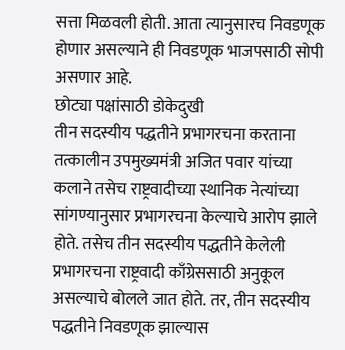सत्ता मिळवली होती. आता त्यानुसारच निवडणूक होणार असल्याने ही निवडणूक भाजपसाठी सोपी असणार आहे.
छोट्या पक्षांसाठी डोकेदुखी
तीन सदस्यीय पद्धतीने प्रभागरचना करताना तत्कालीन उपमुख्यमंत्री अजित पवार यांच्या कलाने तसेच राष्ट्रवादीच्या स्थानिक नेत्यांच्या सांगण्यानुसार प्रभागरचना केल्याचे आरोप झाले होते. तसेच तीन सदस्यीय पद्धतीने केलेली प्रभागरचना राष्ट्रवादी काँग्रेससाठी अनुकूल असल्याचे बोलले जात होते. तर, तीन सदस्यीय पद्धतीने निवडणूक झाल्यास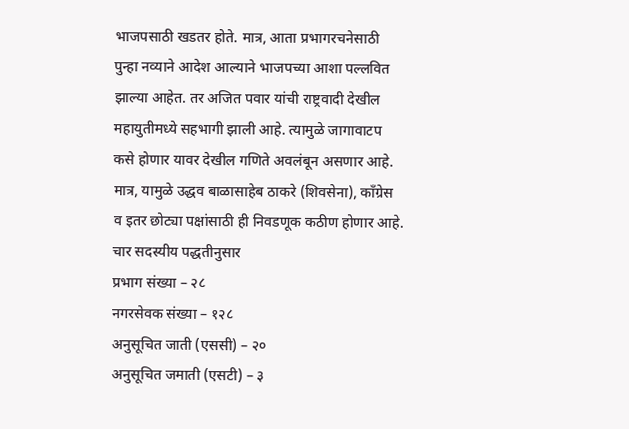भाजपसाठी खडतर होते. मात्र, आता प्रभागरचनेसाठी पुन्हा नव्याने आदेश आल्याने भाजपच्या आशा पल्लवित झाल्या आहेत. तर अजित पवार यांची राष्ट्रवादी देखील महायुतीमध्ये सहभागी झाली आहे. त्यामुळे जागावाटप कसे होणार यावर देखील गणिते अवलंबून असणार आहे. मात्र, यामुळे उद्धव बाळासाहेब ठाकरे (शिवसेना), काँग्रेस व इतर छोट्या पक्षांसाठी ही निवडणूक कठीण होणार आहे.
चार सदस्यीय पद्धतीनुसार
प्रभाग संख्या – २८
नगरसेवक संख्या – १२८
अनुसूचित जाती (एससी) – २०
अनुसूचित जमाती (एसटी) – ३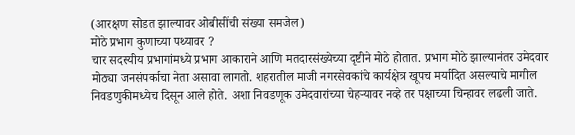(आरक्षण सोडत झाल्यावर ओबीसींची संख्या समजेल)
मोठे प्रभाग कुणाच्या पथ्यावर ?
चार सदस्यीय प्रभागांमध्ये प्रभाग आकाराने आणि मतदारसंख्येच्या दृष्टीने मोठे होतात. प्रभाग मोठे झाल्यानंतर उमेदवार मोठ्या जनसंपर्काचा नेता असावा लागतो. शहरातील माजी नगरसेवकांचे कार्यक्षेत्र खूपच मर्यादित असल्याचे मागील निवडणुकीमध्येच दिसून आले होते. अशा निवडणूक उमेदवारांच्या चेहऱ्यावर नव्हे तर पक्षाच्या चिन्हावर लढली जाते.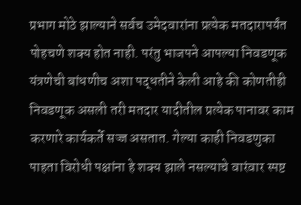प्रभाग मोठे झाल्याने सर्वच उमेदवारांना प्रत्येक मतदारापर्यंत पोहचणे शक्य होत नाही. परंतु भाजपने आपल्या निवडणूक यंत्रणेची बांधणीच अशा पद्धतीने केली आहे की कोणतीही निवडणूक असली तरी मतदार यादीतील प्रत्येक पानावर काम करणारे कार्यकर्ते सज्ज असतात. गेल्या काही निवडणुका पाहता विरोधी पक्षांना हे शक्य झाले नसल्याचे वारंवार स्पष्ट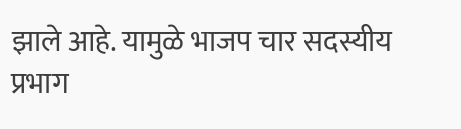झाले आहे. यामुळे भाजप चार सदस्यीय प्रभाग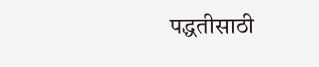पद्धतीसाठी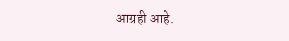आग्रही आहे.